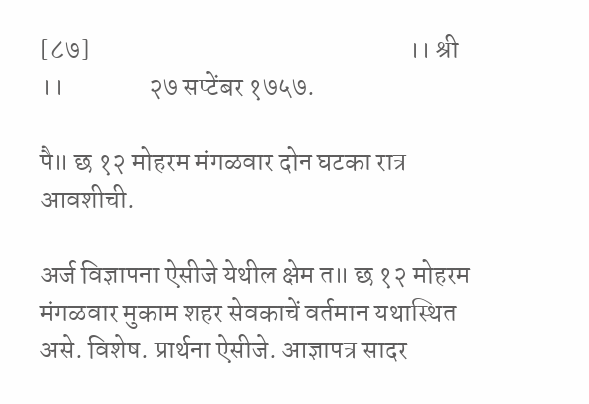[८७]                                                            ।। श्री ।।                २७ सप्टेंबर १७५७.

पै॥ छ १२ मोहरम मंगळवार दोन घटका रात्र आवशीची.

अर्ज विज्ञापना ऐसीजे येथील क्षेम त॥ छ १२ मोहरम मंगळवार मुकाम शहर सेवकाचें वर्तमान यथास्थित असे. विशेष. प्रार्थना ऐसीजे. आज्ञापत्र सादर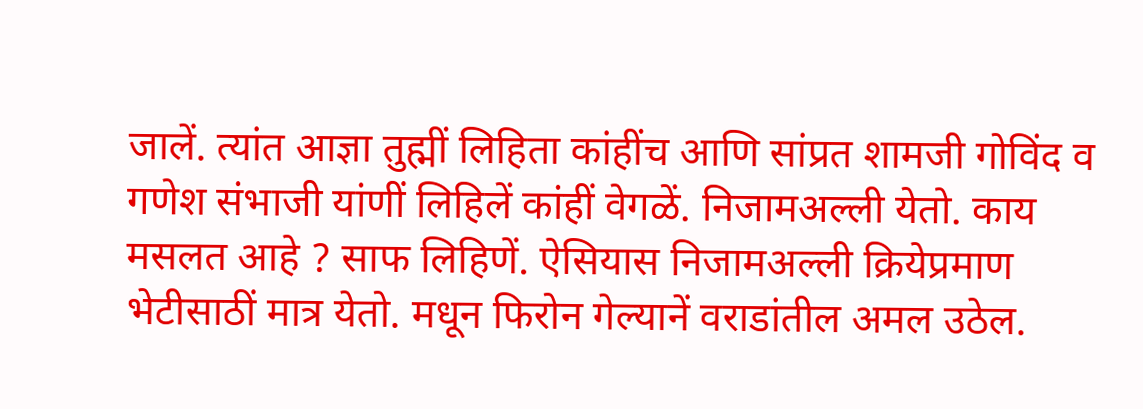जालें. त्यांत आज्ञा तुह्मीं लिहिता कांहींच आणि सांप्रत शामजी गोविंद व गणेश संभाजी यांणीं लिहिलें कांहीं वेगळें. निजामअल्ली येतो. काय मसलत आहे ? साफ लिहिणें. ऐसियास निजामअल्ली क्रियेप्रमाण भेटीसाठीं मात्र येतो. मधून फिरोन गेल्यानें वराडांतील अमल उठेल.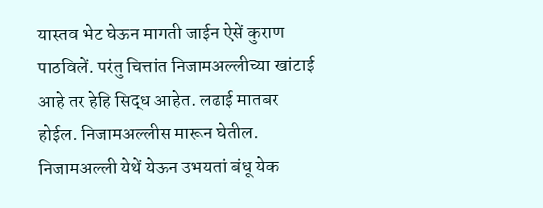यास्तव भेट घेऊन मागती जाईन ऐसें कुराण पाठविलें. परंतु चित्तांत निजामअल्लीच्या खांटाई आहे तर हेहि सिद्ध आहेत. लढाई मातबर होईल. निजामअल्लीस मारून घेतील. निजामअल्ली येथें येऊन उभयतां बंधू येक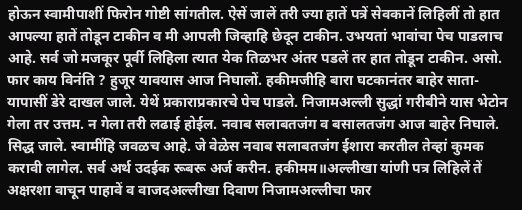होऊन स्वामीपाशीं फिरोन गोष्टी सांगतील. ऐसें जालें तरी ज्या हातें पत्रें सेवकानें लिहिलीं तो हात आपल्या हातें तोडून टाकीन व मी आपली जिव्हाहि छेदून टाकीन. उभयतां भावांचा पेच पाडलाच आहे. सर्व जो मजकूर पूर्वी लिहिला त्यात येक तिळभर अंतर पडलें तर हात तोडून टाकीन. असो. फार काय विनंति ? हुजूर यावयास आज निघालों. हकीमजीहि बारा घटकानंतर बाहेर साता-यापासीं डेरे दाखल जाले. येथें प्रकाराप्रकारचे पेच पाडले. निजामअल्ली सुद्धां गरीबीने यास भेटोन गेला तर उत्तम. न गेला तरी लढाई होईल. नवाब सलाबतजंग व बसालतजंग आज बाहेर निघाले. सिद्ध जाले. स्वामींहि जवळच आहे. जे वेळेस नवाब सलाबतजंग ईशारा करतील तेव्हां कुमक करावी लागेल. सर्व अर्थ उदईक रूबरू अर्ज करीन. हकीमम॥अल्लीखा यांणी पत्र लिहिलें तें अक्षरशा वाचून पाहावें व वाजदअल्लीखा दिवाण निजामअल्लीचा फार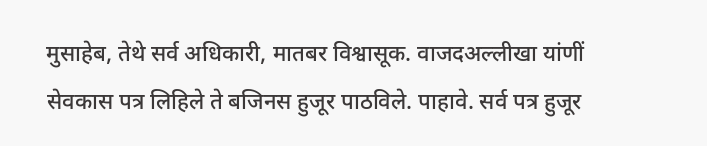मुसाहेब, तेथे सर्व अधिकारी, मातबर विश्वासूक. वाजदअल्लीखा यांणीं सेवकास पत्र लिहिले ते बजिनस हुजूर पाठविले. पाहावे. सर्व पत्र हुजूर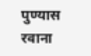पुण्यास रवाना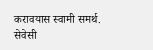करावयास स्वामी समर्थ. सेवेसी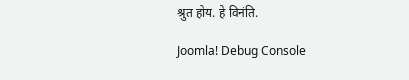श्रुत होय. हे विनंति.

Joomla! Debug Console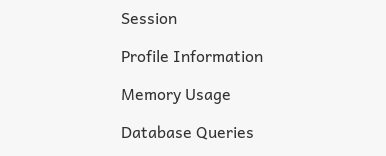Session

Profile Information

Memory Usage

Database Queries